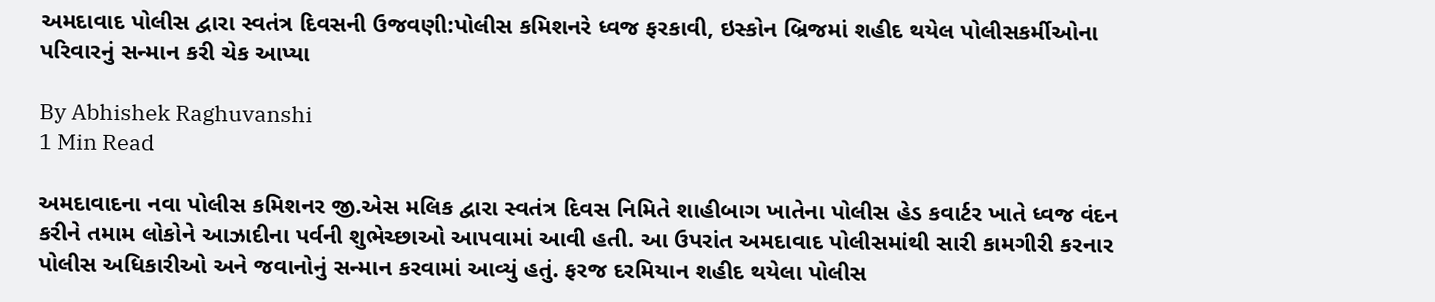અમદાવાદ પોલીસ દ્વારા સ્વતંત્ર દિવસની ઉજવણી:પોલીસ કમિશનરે ધ્વજ ફરકાવી, ઇસ્કોન બ્રિજમાં શહીદ થયેલ પોલીસકર્મીઓના પરિવારનું સન્માન કરી ચેક આપ્યા

By Abhishek Raghuvanshi
1 Min Read

અમદાવાદના નવા પોલીસ કમિશનર જી.એસ મલિક દ્વારા સ્વતંત્ર દિવસ નિમિતે શાહીબાગ ખાતેના પોલીસ હેડ કવાર્ટર ખાતે ધ્વજ વંદન કરીને તમામ લોકોને આઝાદીના પર્વની શુભેચ્છાઓ આપવામાં આવી હતી. આ ઉપરાંત અમદાવાદ પોલીસમાંથી સારી કામગીરી કરનાર પોલીસ અધિકારીઓ અને જવાનોનું સન્માન કરવામાં આવ્યું હતું. ફરજ દરમિયાન શહીદ થયેલા પોલીસ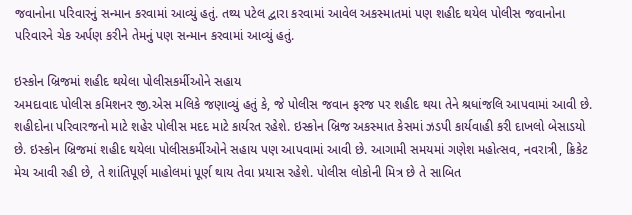જવાનોના પરિવારનું સન્માન કરવામાં આવ્યું હતું. તથ્ય પટેલ દ્વારા કરવામાં આવેલ અકસ્માતમાં પણ શહીદ થયેલ પોલીસ જવાનોના પરિવારને ચેક અર્પણ કરીને તેમનું પણ સન્માન કરવામાં આવ્યું હતું.

ઇસ્કોન બ્રિજમાં શહીદ થયેલા પોલીસકર્મીઓને સહાય
અમદાવાદ પોલીસ કમિશનર જી.એસ મલિકે જણાવ્યું હતું કે, જે પોલીસ જવાન ફરજ પર શહીદ થયા તેને શ્રધાંજલિ આપવામાં આવી છે. શહીદોના પરિવારજનો માટે શહેર પોલીસ મદદ માટે કાર્યરત રહેશે. ઇસ્કોન બ્રિજ અકસ્માત કેસમાં ઝડપી કાર્યવાહી કરી દાખલો બેસાડયો છે. ઇસ્કોન બ્રિજમાં શહીદ થયેલા પોલીસકર્મીઓને સહાય પણ આપવામાં આવી છે. આગામી સમયમાં ગણેશ મહોત્સવ, નવરાત્રી, ક્રિકેટ મેચ આવી રહી છે, તે શાંતિપૂર્ણ માહોલમાં પૂર્ણ થાય તેવા પ્રયાસ રહેશે. પોલીસ લોકોની મિત્ર છે તે સાબિત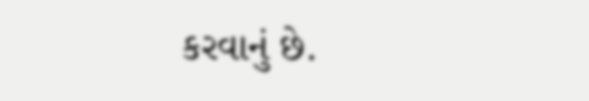કરવાનું છે.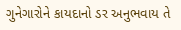ગુનેગારોને કાયદાનો ડર અનુભવાય તે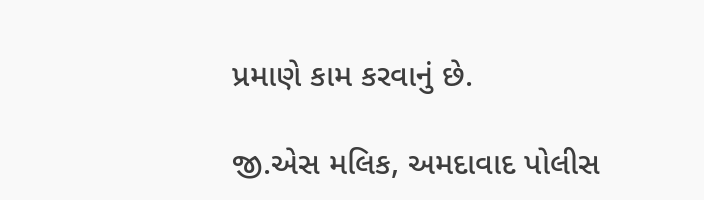પ્રમાણે કામ કરવાનું છે.

જી.એસ મલિક, અમદાવાદ પોલીસ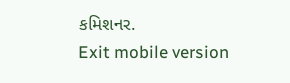કમિશનર.
Exit mobile version